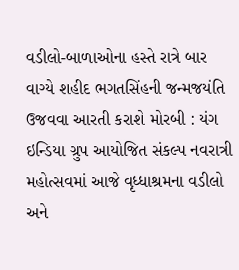વડીલો-બાળાઓના હસ્તે રાત્રે બાર વાગ્યે શહીદ ભગતસિંહની જન્મજયંતિ ઉજવવા આરતી કરાશે મોરબી : યંગ ઇન્ડિયા ગ્રુપ આયોજિત સંકલ્પ નવરાત્રી મહોત્સવમાં આજે વૃધ્ધાશ્રમના વડીલો અને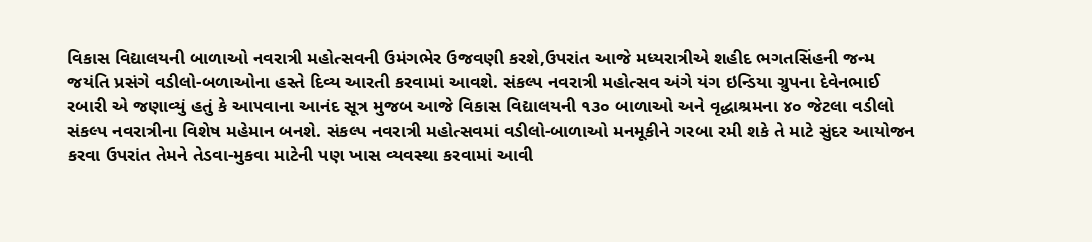વિકાસ વિદ્યાલયની બાળાઓ નવરાત્રી મહોત્સવની ઉમંગભેર ઉજવણી કરશે,ઉપરાંત આજે મધ્યરાત્રીએ શહીદ ભગતસિંહની જન્મ જયંતિ પ્રસંગે વડીલો-બળાઓના હસ્તે દિવ્ય આરતી કરવામાં આવશે. સંકલ્પ નવરાત્રી મહોત્સવ અંગે યંગ ઇન્ડિયા ગ્રુપના દેવેનભાઈ રબારી એ જણાવ્યું હતું કે આપવાના આનંદ સૂત્ર મુજબ આજે વિકાસ વિદ્યાલયની ૧૩૦ બાળાઓ અને વૃદ્ધાશ્રમના ૪૦ જેટલા વડીલો સંકલ્પ નવરાત્રીના વિશેષ મહેમાન બનશે. સંકલ્પ નવરાત્રી મહોત્સવમાં વડીલો-બાળાઓ મનમૂકીને ગરબા રમી શકે તે માટે સુંદર આયોજન કરવા ઉપરાંત તેમને તેડવા-મુકવા માટેની પણ ખાસ વ્યવસ્થા કરવામાં આવી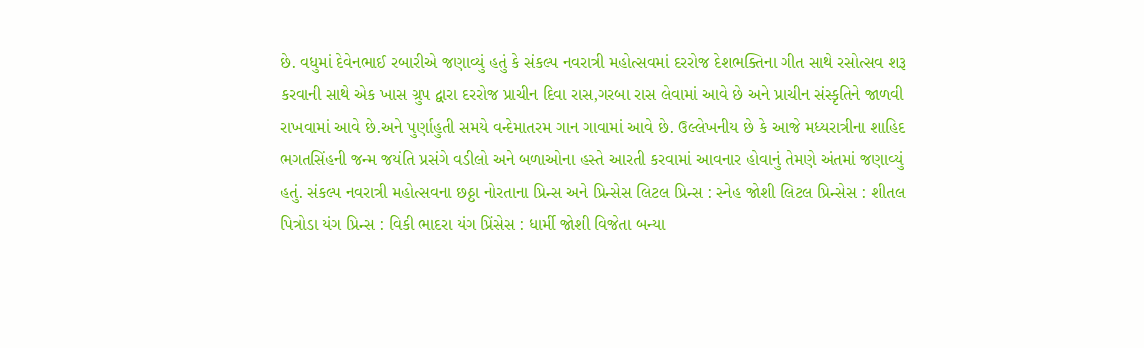છે. વધુમાં દેવેનભાઈ રબારીએ જણાવ્યું હતું કે સંકલ્પ નવરાત્રી મહોત્સવમાં દરરોજ દેશભક્તિના ગીત સાથે રસોત્સવ શરૂ કરવાની સાથે એક ખાસ ગ્રુપ દ્વારા દરરોજ પ્રાચીન દિવા રાસ,ગરબા રાસ લેવામાં આવે છે અને પ્રાચીન સંસ્કૃતિને જાળવી રાખવામાં આવે છે.અને પુર્ણાહુતી સમયે વન્દેમાતરમ ગાન ગાવામાં આવે છે. ઉલ્લેખનીય છે કે આજે મધ્યરાત્રીના શાહિદ ભગતસિંહની જન્મ જયંતિ પ્રસંગે વડીલો અને બળાઓના હસ્તે આરતી કરવામાં આવનાર હોવાનું તેમણે અંતમાં જણાવ્યું હતું. સંકલ્પ નવરાત્રી મહોત્સવના છઠ્ઠા નોરતાના પ્રિન્સ અને પ્રિન્સેસ લિટલ પ્રિન્સ : સ્નેહ જોશી લિટલ પ્રિન્સેસ : શીતલ પિત્રોડા યંગ પ્રિન્સ : વિકી ભાદરા યંગ પ્રિંસેસ : ધાર્મી જોશી વિજેતા બન્યા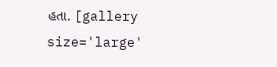હતા. [gallery size='large'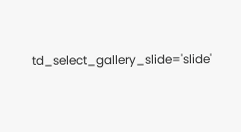td_select_gallery_slide='slide'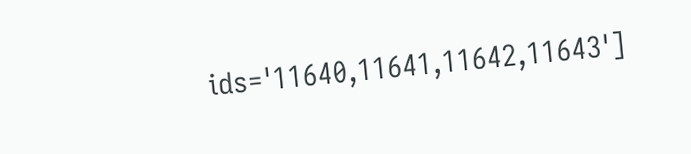ids='11640,11641,11642,11643']